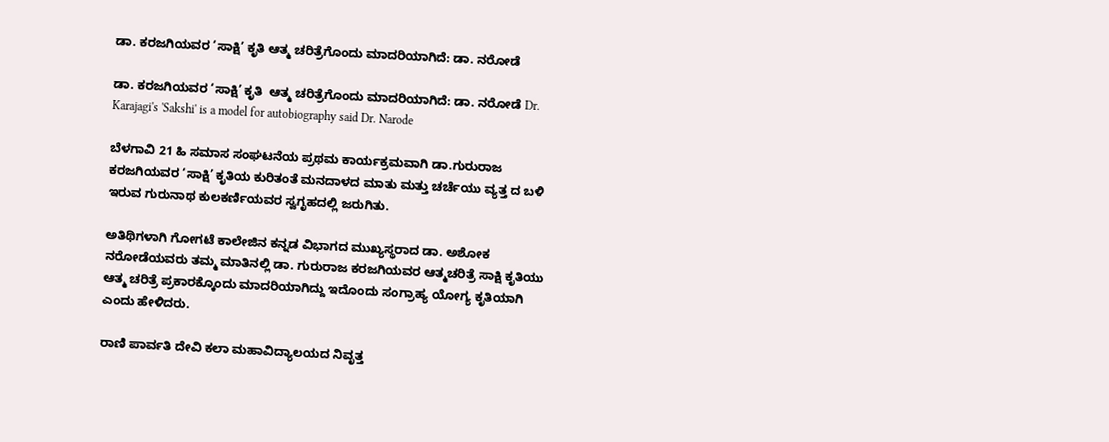ಡಾ. ಕರಜಗಿಯವರ ‘ಸಾಕ್ಷಿ’ ಕೃತಿ ಆತ್ಮ ಚರಿತ್ರೆಗೊಂದು ಮಾದರಿಯಾಗಿದೆ: ಡಾ. ನರೋಡೆ

ಡಾ. ಕರಜಗಿಯವರ ‘ಸಾಕ್ಷಿ’ ಕೃತಿ  ಆತ್ಮ ಚರಿತ್ರೆಗೊಂದು ಮಾದರಿಯಾಗಿದೆ: ಡಾ. ನರೋಡೆ Dr. Karajagi's 'Sakshi' is a model for autobiography said Dr. Narode

ಬೆಳಗಾವಿ 21 ಹಿ ಸಮಾಸ ಸಂಘಟನೆಯ ಪ್ರಥಮ ಕಾರ್ಯಕ್ರಮವಾಗಿ ಡಾ.ಗುರುರಾಜ ಕರಜಗಿಯವರ ‘ಸಾಕ್ಷಿ’ ಕೃತಿಯ ಕುರಿತಂತೆ ಮನದಾಳದ ಮಾತು ಮತ್ತು ಚರ್ಚೆಯು ವ್ಯತ್ತ ದ ಬಳಿ ಇರುವ ಗುರುನಾಥ ಕುಲಕರ್ಣಿಯವರ ಸ್ವಗೃಹದಲ್ಲಿ ಜರುಗಿತು.

ಅತಿಥಿಗಳಾಗಿ ಗೋಗಟೆ ಕಾಲೇಜಿನ ಕನ್ನಡ ವಿಭಾಗದ ಮುಖ್ಯಸ್ಥರಾದ ಡಾ. ಅಶೋಕ ನರೋಡೆಯವರು ತಮ್ಮ ಮಾತಿನಲ್ಲಿ ಡಾ. ಗುರುರಾಜ ಕರಜಗಿಯವರ ಆತ್ಮಚರಿತ್ರೆ ಸಾಕ್ಷಿ ಕೃತಿಯು ಆತ್ಮ ಚರಿತ್ರೆ ಪ್ರಕಾರಕ್ಕೊಂದು ಮಾದರಿಯಾಗಿದ್ದು ಇದೊಂದು ಸಂಗ್ರಾಹ್ಯ ಯೋಗ್ಯ ಕೃತಿಯಾಗಿ ಎಂದು ಹೇಳಿದರು.

ರಾಣಿ ಪಾರ್ವತಿ ದೇವಿ ಕಲಾ ಮಹಾವಿದ್ಯಾಲಯದ ನಿವೃತ್ತ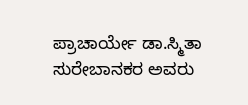ಪ್ರಾಚಾರ್ಯೇ ಡಾ.ಸ್ಮಿತಾ ಸುರೇಬಾನಕರ ಅವರು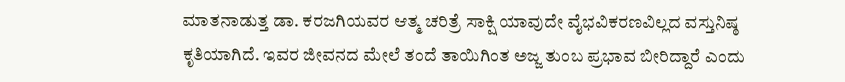ಮಾತನಾಡುತ್ತ ಡಾ. ಕರಜಗಿಯವರ ಆತ್ಮ ಚರಿತ್ರೆ ಸಾಕ್ಷಿ ಯಾವುದೇ ವೈಭವಿಕರಣವಿಲ್ಲದ ವಸ್ತುನಿಷ್ಠ ಕೃತಿಯಾಗಿದೆ. ಇವರ ಜೀವನದ ಮೇಲೆ ತಂದೆ ತಾಯಿಗಿಂತ ಅಜ್ಜ ತುಂಬ ಪ್ರಭಾವ ಬೀರಿದ್ದಾರೆ ಎಂದು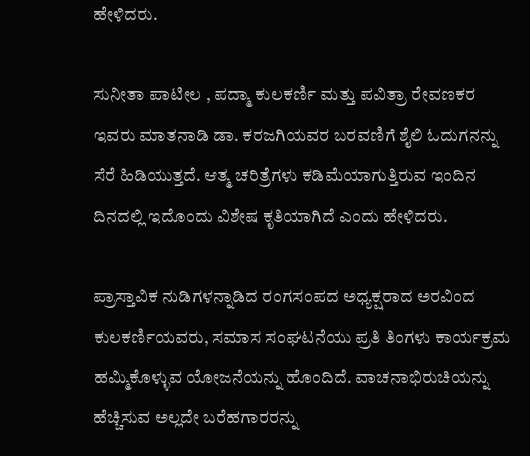ಹೇಳಿದರು.

ಸುನೀತಾ ಪಾಟೀಲ , ಪದ್ಮಾ ಕುಲಕರ್ಣಿ ಮತ್ತು ಪವಿತ್ರಾ ರೇವಣಕರ ಇವರು ಮಾತನಾಡಿ ಡಾ. ಕರಜಗಿಯವರ ಬರವಣಿಗೆ ಶೈಲಿ ಓದುಗನನ್ನು ಸೆರೆ ಹಿಡಿಯುತ್ತದೆ. ಆತ್ಮ ಚರಿತ್ರೆಗಳು ಕಡಿಮೆಯಾಗುತ್ತಿರುವ ಇಂದಿನ ದಿನದಲ್ಲಿ ಇದೊಂದು ವಿಶೇಷ ಕೃತಿಯಾಗಿದೆ ಎಂದು ಹೇಳಿದರು.

ಪ್ರಾಸ್ತಾವಿಕ ನುಡಿಗಳನ್ನಾಡಿದ ರಂಗಸಂಪದ ಅಧ್ಯಕ್ಷರಾದ ಅರವಿಂದ ಕುಲಕರ್ಣಿಯವರು, ಸಮಾಸ ಸಂಘಟನೆಯು ಪ್ರತಿ ತಿಂಗಳು ಕಾರ್ಯಕ್ರಮ ಹಮ್ಮಿಕೊಳ್ಳುವ ಯೋಜನೆಯನ್ನು ಹೊಂದಿದೆ. ವಾಚನಾಭಿರುಚಿಯನ್ನು ಹೆಚ್ಚಿಸುವ ಅಲ್ಲದೇ ಬರೆಹಗಾರರನ್ನು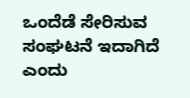ಒಂದೆಡೆ ಸೇರಿಸುವ ಸಂಘಟನೆ ಇದಾಗಿದೆ ಎಂದು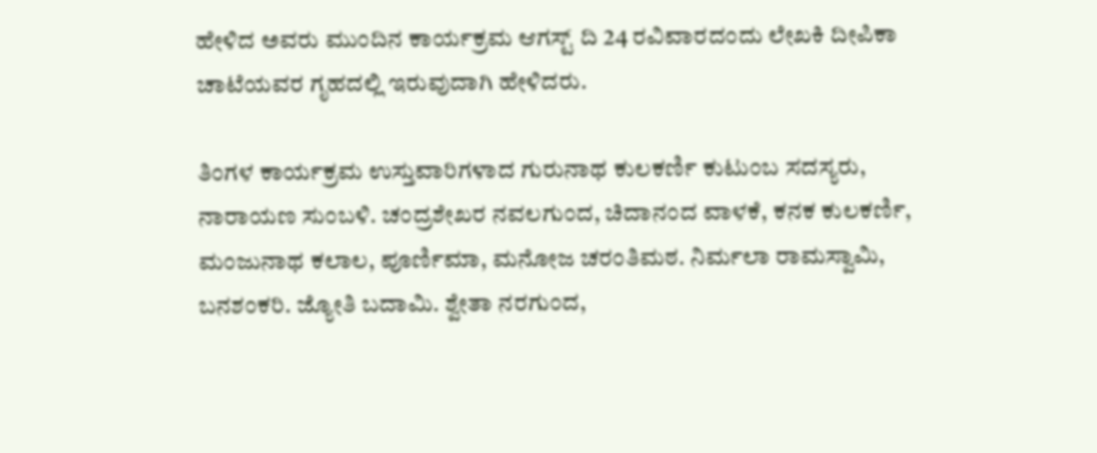ಹೇಳಿದ ಅವರು ಮುಂದಿನ ಕಾರ್ಯಕ್ರಮ ಆಗಸ್ಟ್‌ ದಿ 24 ರವಿವಾರದಂದು ಲೇಖಕಿ ದೀಪಿಕಾ ಚಾಟೆಯವರ ಗೃಹದಲ್ಲಿ ಇರುವುದಾಗಿ ಹೇಳಿದರು.

ತಿಂಗಳ ಕಾರ್ಯಕ್ರಮ ಉಸ್ತುವಾರಿಗಳಾದ ಗುರುನಾಥ ಕುಲಕರ್ಣಿ ಕುಟುಂಬ ಸದಸ್ಯರು, ನಾರಾಯಣ ಸುಂಬಳಿ. ಚಂದ್ರಶೇಖರ ನವಲಗುಂದ, ಚಿದಾನಂದ ವಾಳಕೆ, ಕನಕ ಕುಲಕರ್ಣಿ, ಮಂಜುನಾಥ ಕಲಾಲ, ಪೂರ್ಣಿಮಾ, ಮನೋಜ ಚರಂತಿಮಠ. ನಿರ್ಮಲಾ ರಾಮಸ್ವಾಮಿ, ಬನಶಂಕರಿ. ಜ್ಯೋತಿ ಬದಾಮಿ. ಶ್ವೇತಾ ನರಗುಂದ,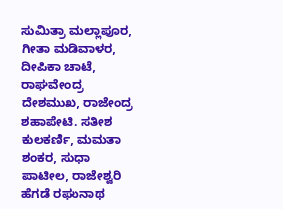ಸುಮಿತ್ರಾ ಮಲ್ಲಾಪೂರ, ಗೀತಾ ಮಡಿವಾಳರ, ದೀಪಿಕಾ ಚಾಟೆ, ರಾಘವೇಂದ್ರ ದೇಶಮುಖ, ರಾಜೇಂದ್ರ ಶಹಾಪೇಟಿ. ಸತೀಶ ಕುಲಕರ್ಣಿ, ಮಮತಾ ಶಂಕರ, ಸುಧಾ ಪಾಟೀಲ, ರಾಜೇಶ್ವರಿ ಹೆಗಡೆ ರಘುನಾಥ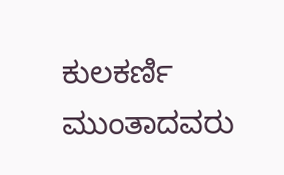ಕುಲಕರ್ಣಿ ಮುಂತಾದವರು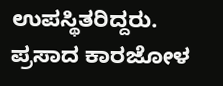ಉಪಸ್ಥಿತರಿದ್ದರು. ಪ್ರಸಾದ ಕಾರಜೋಳ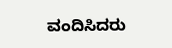ವಂದಿಸಿದರು